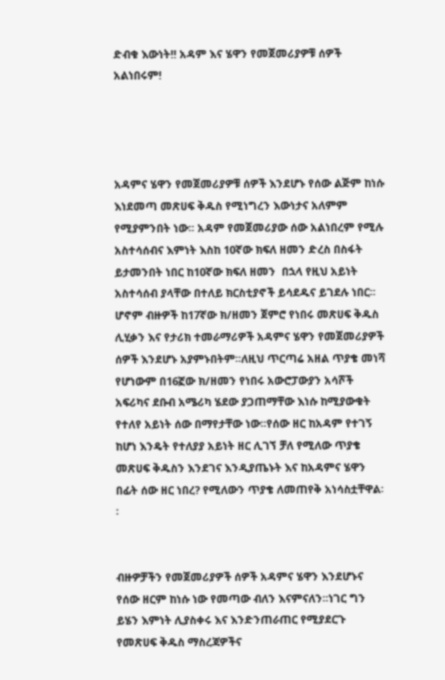ድብቁ እውነት!! አዳም እና ሄዋን የመጀመሪያዎቹ ሰዎች አልነበሩም!




አዳምና ሄዋን የመጀመሪያዎቹ ሰዎች እንደሆኑ የሰው ልጅም ከነሱ እነደመጣ መጽሀፍ ቅዱስ የሚነግረን እውነታና አለምም የሚያምንበት ነው፡፡ አዳም የመጀመሪያው ሰው አልነበረም የሚሉ  አስተሳሰብና እምነት እስከ 10ኛው ክፍለ ዘመን ድረስ በስፋት ይታመንበት ነበር ከ10ኛው ክፍለ ዘመን  በኋላ የዚህ አይነት አስተሳሰብ ያላቸው በተለይ ክርስቲያኖች ይሳደዱና ይገደሉ ነበር፡፡ ሆኖም ብዙዎች ከ17ኛው ክ/ዘመን ጀምሮ የነበሩ መጽሀፍ ቅዱስ ሊሂቃን እና የታሪክ ተመራማሪዎች አዳምና ሄዋን የመጀመሪያዎች ሰዎች እንደሆኑ አያምኑበትም፡፡ለዚህ ጥርጣሬ አዘል ጥያቄ መነሻ የሆነውም በ16ኟው ክ/ዘመን የነበሩ አውሮፓውያን አሳሾች አፍሪካና ደቡብ አሜሪካ ሄደው ያጋጠማቸው እነሱ ከሚያውቁት የተለየ አይነት ሰው በማየታቸው ነው፡፡የሰው ዘር ከአዳም የተገኝ ከሆነ እንዴት የተለያያ አይነት ዘር ሊገኘ ቻለ የሚለው ጥያቄ መጽሀፍ ቅዱስን እንደገና እንዲያጤኑት እና ከአዳምና ሄዋን በፊት ሰው ዘር ነበረ? የሚለውን ጥያቄ ለመጠየቅ አነሳስቷቸዋል፡፡


ብዙዎቻችን የመጀመሪያዎች ሰዎች አዳምና ሄዋን እንደሆኑና የሰው ዘርም ከነሱ ነው የመጣው ብለን እናምናለን፡፡ነገር ግን ይሄን እምነት ሊያስቀሩ እና እንድንጠራጠር የሚያደርጉ የመጽሀፍ ቅዱስ ማስረጃዎችና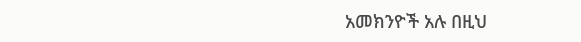አመክንዮች አሉ በዚህ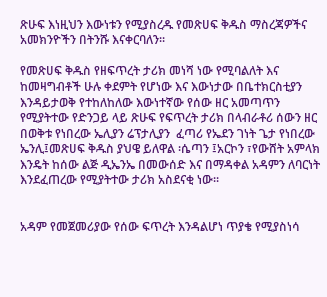ጽሁፍ እነዚህን እውነቱን የሚያስረዱ የመጽሀፍ ቅዱስ ማስረጃዎችና አመክንዮችን በትንሹ እናቀርባለን፡፡

የመጽሀፍ ቅዱስ የዘፍጥረት ታሪክ መነሻ ነው የሚባልለት እና ከመዛግብቶች ሁሉ ቀደምት የሆነው እና እውነታው በቤተክርስቲያን እንዳይታወቅ የተከለከለው እውነተኛው የሰው ዘር አመጣጥን የሚያትተው የድንጋይ ላይ ጽሁፍ የፍጥረት ታሪክ በላብራቶሪ ሰውን ዘር በወቅቱ የነበረው ኤሊያን ሬፕታሊያን  ፈጣሪ የኤደን ገነት ጌታ የነበረው  ኤንሊ፤መጽሀፍ ቅዱስ ያህዌ ይለዋል ፡ሴጣን ፤አርኮን ፣የውሸት አምላክ እንዴት ከሰው ልጅ ዲኤንኤ በመውሰድ እና በማዳቀል አዳምን ለባርነት እንደፈጠረው የሚያትተው ታሪክ አስደናቂ ነው፡፡


አዳም የመጀመሪያው የሰው ፍጥረት እንዳልሆነ ጥያቄ የሚያስነሳ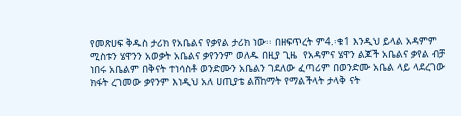የመጽሀፍ ቅዱስ ታሪክ የአቤልና የቃየል ታሪክ ነው፡፡ በዘፍጥረት ም4.፡ቁ1 እንዲህ ይላል አዳምም ሚስቱን ሄዋንን አወቃት አቤልና ቃየንንም ወለዱ በዚያ ጊዜ  የአዳምና ሄዋን ልጆች አቤልና ቃየል ብቻ ነበሩ አቤልም በቅናት ተነሳስቶ ወንድሙን አቤልን ገደለው ፈጣሪም በወንድሙ አቤል ላይ ላደረገው ክፋት ረገመው ቃየንም እነዲህ አለ ሀጢያቴ ልሸከማት የማልችላት ታላቅ ናት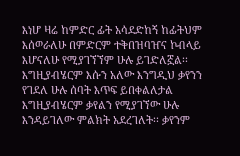እነሆ ዛሬ ከምድር ፊት አሳደድከኝ ከፊትህም እሰወራለሁ በምድርም ተቅበዝባዠና ኮብላይ እሆናለሁ የሚያገኘኘም ሁሉ ይገድለኟል፡፡እግዚያብሄርም እሱን አለው እንግዲህ ቃየንን የገደለ ሁሉ ሰባት እጥፍ ይበቀልለታል እግዚያብሄርም ቃየልን የሚያገኘው ሁሉ እንዳይገለው ምልክት አደረገለት፡፡ ቃየንም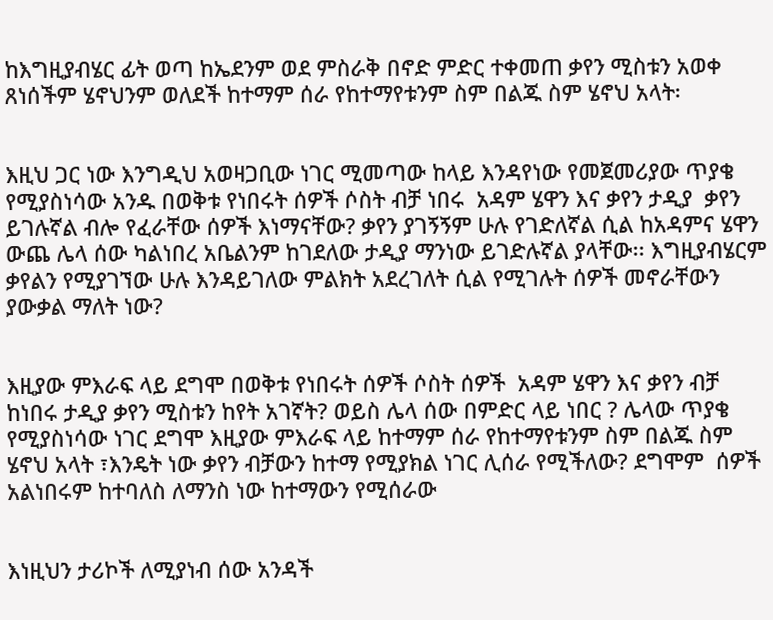ከእግዚያብሄር ፊት ወጣ ከኤደንም ወደ ምስራቅ በኖድ ምድር ተቀመጠ ቃየን ሚስቱን አወቀ ጸነሰችም ሄኖህንም ወለደች ከተማም ሰራ የከተማየቱንም ስም በልጁ ስም ሄኖህ አላት፡


እዚህ ጋር ነው እንግዲህ አወዛጋቢው ነገር ሚመጣው ከላይ እንዳየነው የመጀመሪያው ጥያቄ የሚያስነሳው አንዱ በወቅቱ የነበሩት ሰዎች ሶስት ብቻ ነበሩ  አዳም ሄዋን እና ቃየን ታዲያ  ቃየን ይገሉኛል ብሎ የፈራቸው ሰዎች እነማናቸው? ቃየን ያገኝኝም ሁሉ የገድለኛል ሲል ከአዳምና ሄዋን ውጨ ሌላ ሰው ካልነበረ አቤልንም ከገደለው ታዲያ ማንነው ይገድሉኛል ያላቸው፡፡ እግዚያብሄርም ቃየልን የሚያገኘው ሁሉ እንዳይገለው ምልክት አደረገለት ሲል የሚገሉት ሰዎች መኖራቸውን ያውቃል ማለት ነው?


እዚያው ምእራፍ ላይ ደግሞ በወቅቱ የነበሩት ሰዎች ሶስት ሰዎች  አዳም ሄዋን እና ቃየን ብቻ ከነበሩ ታዲያ ቃየን ሚስቱን ከየት አገኛት? ወይስ ሌላ ሰው በምድር ላይ ነበር ? ሌላው ጥያቄ የሚያስነሳው ነገር ደግሞ እዚያው ምእራፍ ላይ ከተማም ሰራ የከተማየቱንም ስም በልጁ ስም ሄኖህ አላት ፣እንዴት ነው ቃየን ብቻውን ከተማ የሚያክል ነገር ሊሰራ የሚችለው? ደግሞም  ሰዎች አልነበሩም ከተባለስ ለማንስ ነው ከተማውን የሚሰራው


እነዚህን ታሪኮች ለሚያነብ ሰው አንዳች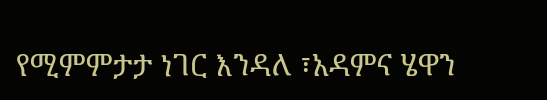የሚምምታታ ነገር እንዳለ ፣አዳምና ሄዋን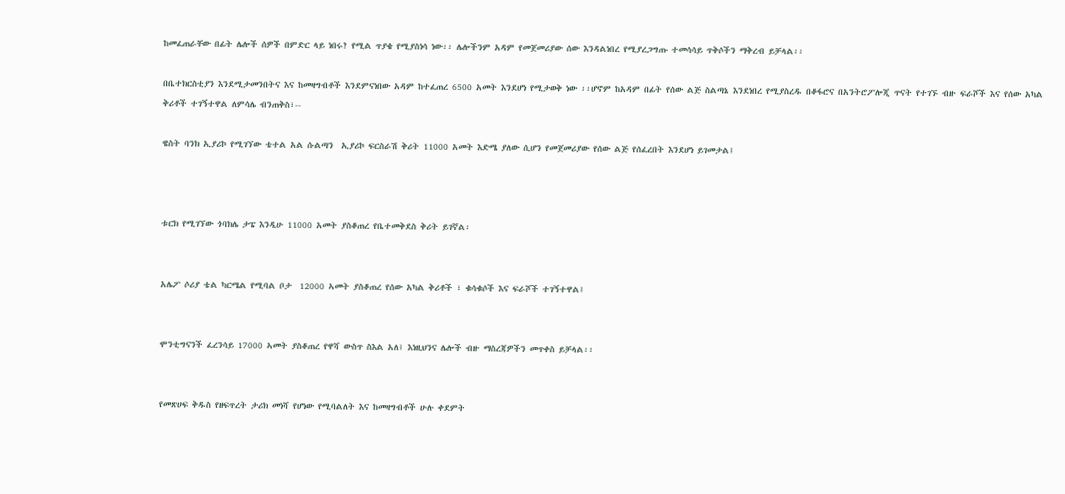ከመፈጠራቸው በፊት ሌሎች ሰዎች በምድር ላይ ነበሩ? የሚል ጥያቄ የሚያስነሳ ነው፡፡ ሌሎችንም አዳም የመጀመሪያው ሰው እንዳልነበረ የሚያረጋግጡ ተመሳሳይ ጥቅሶችን ማቅረብ ይቻላል፡፡

በቤተክርስቲያን እንደሚታመንበትና እና ከመዛግብቶች እንደምናነበው አዳም ከተፈጠረ 6500 አመት እንደሆነ የሚታወቅ ነው ፡፡ሆኖም ከአዳም በፊት የሰው ልጅ ስልጣኔ እንደነበረ የሚያስረዱ በቆፋሮና በአንትሮፖሎጂ ጥናት የተገኙ ብዙ ፍራሾች እና የሰው አካል ቅሪቶች ተገኝተዋል ለምሳሌ ብንጠቅስ፣--

ዌስት ባንክ ኢያሪኮ የሚገኘው ቴተል አል ሱልጣን  ኢያሪኮ ፍርስራሽ ቅሪት 11000 አመት እድሜ ያለው ሲሆን የመጀመሪያው የሰው ልጅ የሰፈረበት እንደሆነ ይገመታል፤



ቱርክ የሚገኘው ጎባክሌ ታፔ እንዲሁ 11000 አመት ያስቆጠረ የቤተመቅደስ ቅሪት ይገኛል፡


አሌፖ ሶሪያ ቴል ካርሜል የሚባል ቦታ  12000 ኣመት ያስቆጠረ የሰው አካል ቅሪቶች ፣ ቁሳቁሶች እና ፍራሾች ተገኝተዋል፤


ሞንቲግናንች ፈረንሳይ 17000 ኣመት ያስቆጠረ የዋሻ ውስጥ ስእል አለ፤ እነዚህንና ሌሎች ብዙ ማስረጃዎችን መጥቀስ ይቻላል፡፡


የመጽሀፍ ቅዱስ የዘፍጥረት ታሪክ መነሻ የሆነው የሚባልለት እና ከመዛግብቶች ሁሉ ቀደምት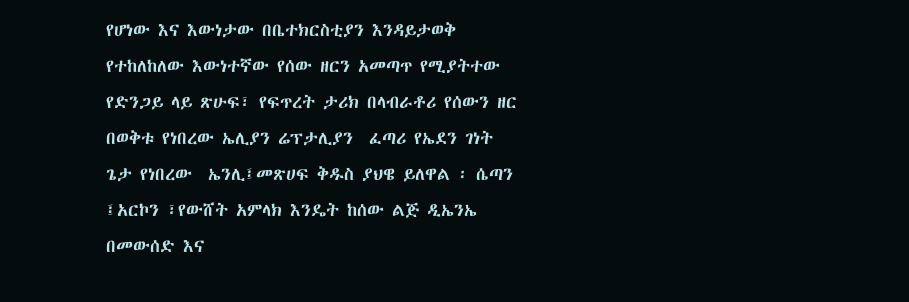የሆነው እና እውነታው በቤተክርስቲያን እንዳይታወቅ የተከለከለው እውነተኛው የሰው ዘርን አመጣጥ የሚያትተው የድንጋይ ላይ ጽሁፍ፣ የፍጥረት ታሪክ በላብራቶሪ የሰውን ዘር በወቅቱ የነበረው ኤሊያን ሬፕታሊያን  ፈጣሪ የኤደን ገነት ጌታ የነበረው  ኤንሊ፤መጽሀፍ ቅዱስ ያህዌ ይለዋል ፡ ሴጣን ፤አርኮን ፣የውሸት አምላክ እንዴት ከሰው ልጅ ዲኤንኤ በመውሰድ እና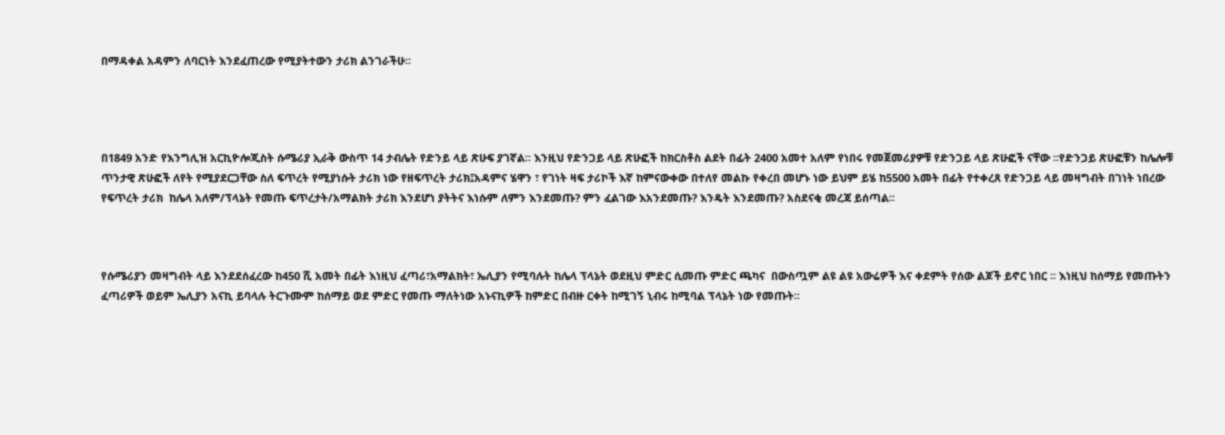በማዳቀል አዳምን ለባርነት እንደፈጠረው የሚያትተውን ታሪክ ልንገራችሁ፡፡




በ1849 አንድ የእንግሊዝ አርኪዮሎጂስት ሱሜሪያ ኢራቅ ውስጥ 14 ታብሌት የድንይ ላይ ጽሁፍ ያገኛል፡፡ እንዚህ የድንጋይ ላይ ጽሁፎች ከክርስቶስ ልደት በፊት 2400 አመተ አለም የነበሩ የመጀመሪያዎቹ የድንጋይ ላይ ጽሁፎች ናቸው ፡፡የድንጋይ ጽሁፎቹን ከሌሎቹ ጥንታዊ ጽሁፎች ለየት የሚያደርጋቸው ስለ ፍጥረት የሚያነሱት ታሪክ ነው የዘፍጥረት ታሪክ፤አዳምና ሄዋን ፣ የገነት ዛፍ ታሪኮች እኛ ከምናውቀው በተለየ መልኩ የቀረበ መሆኑ ነው ይህም ይሄ ከ5500 አመት በፊት የተቀረጸ የድንጋይ ላይ መዛግብት በገነት ነበረው የፍጥረት ታሪክ  ከሌላ አለም/ፕላኔት የመጡ ፍጥረታት/አማልክት ታሪክ እንደሆነ ያትትና እነሱም ለምን እንደመጡ? ምን ፈልገው እአንደመጡ? እንዴት እንደመጡ? አስደናቂ መረጃ ይሰጣል፡፡



የሱሜሪያን መዛግብት ላይ እንደደሰፈረው ከ450 ሺ አመት በፊት እነዚህ ፈጣሪ፣አማልክት፣ ኤሊያን የሚባሉት ከሌላ ፕላኔት ወደዚህ ምድር ሲመጡ ምድር ጫካና  በውስጧም ልዩ ልዩ አውሬዎች እና ቀደምት የሰው ልጆች ይኖር ነበር ፡፡ እነዚህ ከሰማይ የመጡትን ፈጣሪዎች ወይም ኤሊያን አናኪ ይባላሉ ትርጉሙም ከሰማይ ወደ ምድር የመጡ ማለትነው አኑናኪዎች ከምድር በብዙ ርቀት ከሚገኝ ኒብሩ ከሚባል ፕላኔት ነው የመጡት፡፡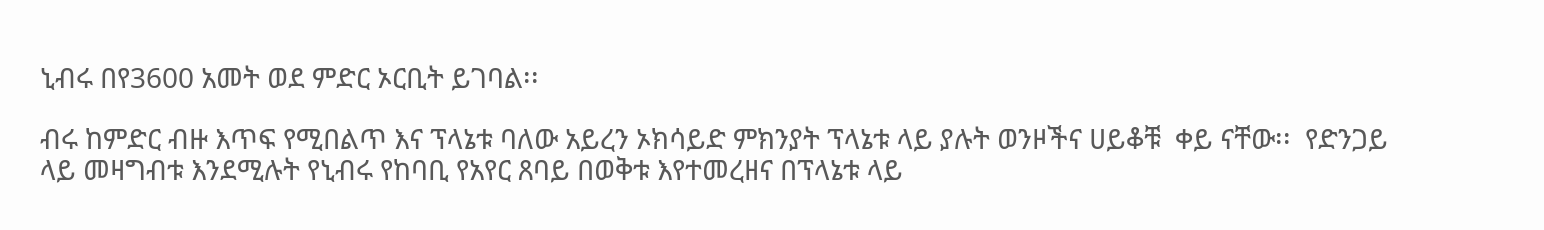ኒብሩ በየ3600 አመት ወደ ምድር ኦርቢት ይገባል፡፡

ብሩ ከምድር ብዙ እጥፍ የሚበልጥ እና ፕላኔቱ ባለው አይረን ኦክሳይድ ምክንያት ፕላኔቱ ላይ ያሉት ወንዞችና ሀይቆቹ  ቀይ ናቸው፡፡  የድንጋይ ላይ መዛግብቱ እንደሚሉት የኒብሩ የከባቢ የአየር ጸባይ በወቅቱ እየተመረዘና በፕላኔቱ ላይ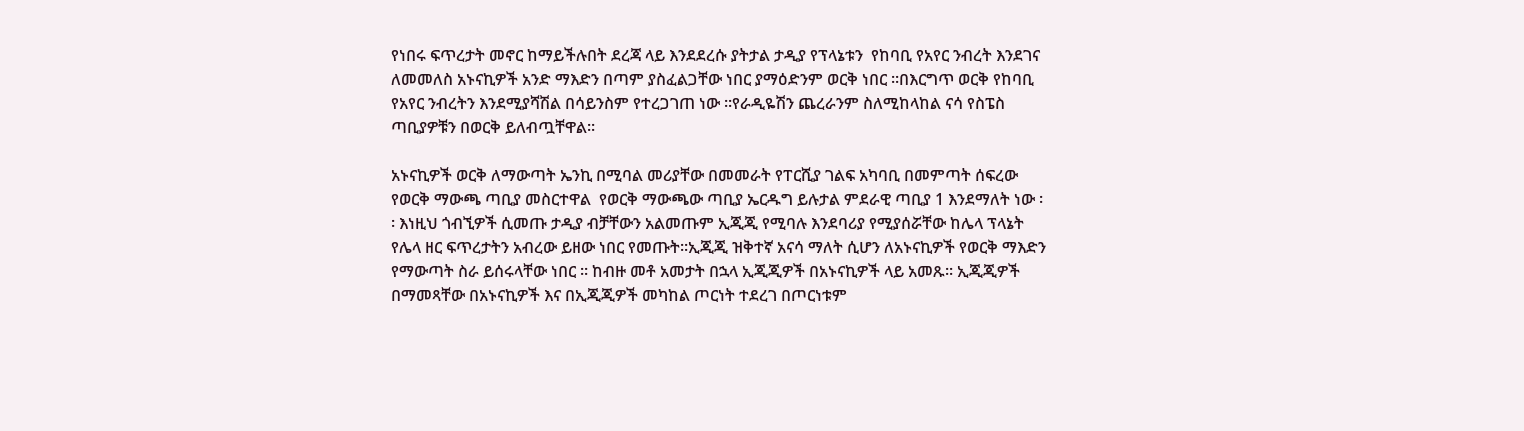የነበሩ ፍጥረታት መኖር ከማይችሉበት ደረጃ ላይ እንደደረሱ ያትታል ታዲያ የፕላኔቱን  የከባቢ የአየር ንብረት እንደገና ለመመለስ አኑናኪዎች አንድ ማእድን በጣም ያስፈልጋቸው ነበር ያማዕድንም ወርቅ ነበር ፡፡በእርግጥ ወርቅ የከባቢ የአየር ንብረትን እንደሚያሻሽል በሳይንስም የተረጋገጠ ነው ፡፡የራዲዬሽን ጨረራንም ስለሚከላከል ናሳ የስፔስ ጣቢያዎቹን በወርቅ ይለብጧቸዋል፡፡

አኑናኪዎች ወርቅ ለማውጣት ኤንኪ በሚባል መሪያቸው በመመራት የፐርሺያ ገልፍ አካባቢ በመምጣት ሰፍረው የወርቅ ማውጫ ጣቢያ መስርተዋል  የወርቅ ማውጫው ጣቢያ ኤርዱግ ይሉታል ምደራዊ ጣቢያ 1 እንደማለት ነው ፡፡ እነዚህ ጎብኚዎች ሲመጡ ታዲያ ብቻቸውን አልመጡም ኢጂጂ የሚባሉ እንደባሪያ የሚያሰሯቸው ከሌላ ፕላኔት የሌላ ዘር ፍጥረታትን አብረው ይዘው ነበር የመጡት፡፡ኢጂጂ ዝቅተኛ አናሳ ማለት ሲሆን ለአኑናኪዎች የወርቅ ማእድን የማውጣት ስራ ይሰሩላቸው ነበር ፡፡ ከብዙ መቶ አመታት በኋላ ኢጂጂዎች በአኑናኪዎች ላይ አመጹ፡፡ ኢጂጂዎች በማመጻቸው በአኑናኪዎች እና በኢጂጂዎች መካከል ጦርነት ተደረገ በጦርነቱም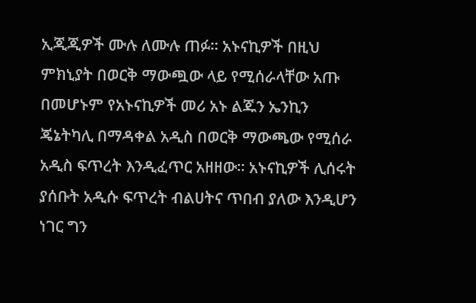ኢጂጂዎች ሙሉ ለሙሉ ጠፉ፡፡ አኑናኪዎች በዚህ ምክኒያት በወርቅ ማውጯው ላይ የሚሰራላቸው አጡ በመሆኑም የአኑናኪዎች መሪ አኑ ልጁን ኤንኪን ጄኔትካሊ በማዳቀል አዲስ በወርቅ ማውጫው የሚሰራ አዲስ ፍጥረት እንዲፈጥር አዘዘው፡፡ አኑናኪዎች ሊሰሩት ያሰቡት አዲሱ ፍጥረት ብልሀትና ጥበብ ያለው እንዲሆን ነገር ግን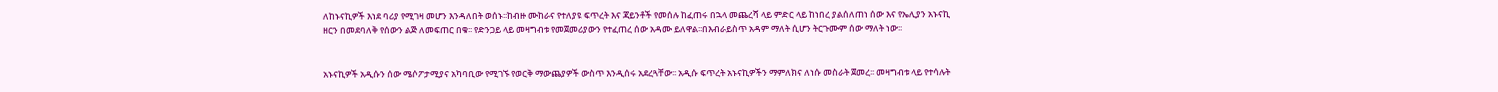ለከኑናኪዎች እነደ ባሪያ የሚገዛ መሆን እንዳለበት ወሰኑ፡፡ከብዙ ሙከራና የተለያዩ ፍጥረት እና ጃይንቶች የመሰሉ ከፈጠሩ በኋላ መጨረሻ ላይ ምድር ላይ ከነበረ ያልሰለጠነ ሰው እና የኤሊያን አኑናኪ ዘርን በመደባለቅ የሰውን ልጅ ለመፍጠር በቁ፡፡ የድንጋይ ላይ መዛግብቱ የመጀመሪያውን የተፈጠረ ሰው አዳሙ ይለዋል፡፡በእብራይስጥ አዳም ማለት ሲሆን ትርጉሙም ሰው ማለት ነው፡፡


አኑናኪዎች አዲሱን ሰው ሜሶፖታሚያና አካባቢው የሚገኙ የወርቅ ማውጨያዎች ውስጥ እንዲሰሩ አደረጓቸው፡፡ አዲሱ ፍጥረት አኑናኪዎችን ማምለክና ለነሱ መስራት ጀመረ፡፡ መዛግብቱ ላይ የተሳሉት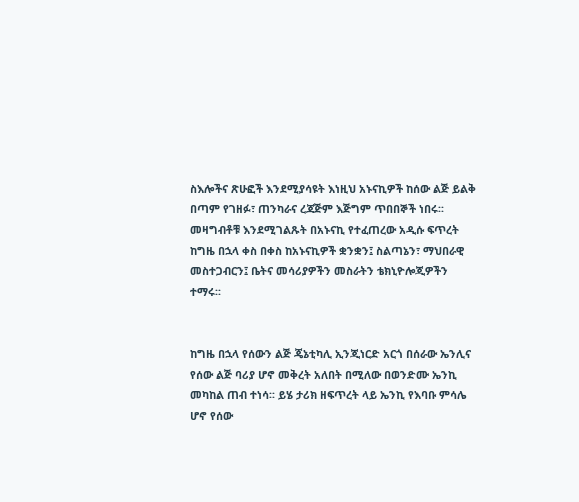ስእሎችና ጽሁፎች እንደሚያሳዩት እነዚህ አኑናኪዎች ከሰው ልጅ ይልቅ በጣም የገዘፉ፣ ጠንካራና ረጃጅም እጅግም ጥበበኞች ነበሩ፡፡ መዛግብቶቹ እንደሚገልጹት በአኑናኪ የተፈጠረው አዲሱ ፍጥረት ከግዜ በኋላ ቀስ በቀስ ከአኑናኪዎች ቋንቋን፤ ስልጣኔን፣ ማህበራዊ መስተጋብርን፤ ቤትና መሳሪያዎችን መስራትን ቴክኒዮሎጂዎችን ተማሩ፡፡


ከግዜ በኋላ የሰውን ልጅ ጄኔቲካሊ ኢንጂነርድ አርጎ በሰራው ኤንሊና የሰው ልጅ ባሪያ ሆኖ መቅረት አለበት በሚለው በወንድሙ ኤንኪ መካከል ጠብ ተነሳ፡፡ ይሄ ታሪክ ዘፍጥረት ላይ ኤንኪ የእባቡ ምሳሌ ሆኖ የሰው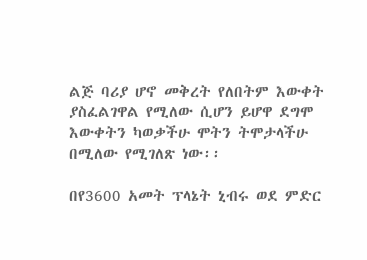ልጅ ባሪያ ሆኖ መቅረት የለበትም እውቀት ያስፈልገዋል የሚለው ሲሆን ይሆዋ ደግሞ እውቀትን ካወቃችሁ ሞትን ትሞታላችሁ በሚለው የሚገለጽ ነው፡፡

በየ3600 አመት ፕላኔት ኒብሩ ወደ ምድር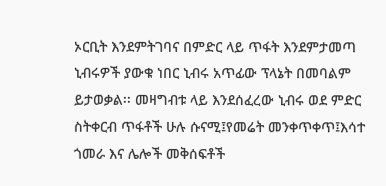ኦርቢት እንደምትገባና በምድር ላይ ጥፋት እንደምታመጣ ኒብሩዎች ያውቁ ነበር ኒብሩ አጥፊው ፕላኔት በመባልም ይታወቃል፡፡ መዛግብቱ ላይ እንደሰፈረው ኒብሩ ወደ ምድር ስትቀርብ ጥፋቶች ሁሉ ሱናሚ፤የመሬት መንቀጥቀጥ፤እሳተ ጎመራ እና ሌሎች መቅሰፍቶች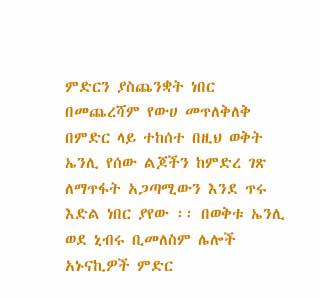ምድርን ያስጨንቋት ነበር በመጨረሻም የውሀ መጥለቅለቅ በምድር ላይ ተከሰተ በዚህ ወቅት ኤንሊ የሰው ልጆችን ከምድረ ገጽ ለማጥፋት አጋጣሚውን እንደ ጥሩ እድል ነበር ያየው ፡፡ በወቅቱ ኤንሊ ወደ ኒብሩ ቢመለስም ሌሎች አኑናኪዎች ምድር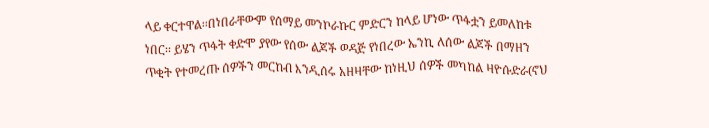ላይ ቀርተዋል፡፡በነበራቸውም የሰማይ መንኮራኩር ምድርን ከላይ ሆነው ጥፋቷን ይመለከቱ ነበር፡፡ ይሄን ጥፋት ቀድሞ ያየው የሰው ልጆች ወዳጅ የነበረው ኤንኪ ለሰው ልጆች በማዘን ጥቂት የተመረጡ ሰዎችን መርከብ እንዲሰሩ አዘዛቸው ከነዚህ ሰዎች መካከል ዛዮሱድራ(ኖህ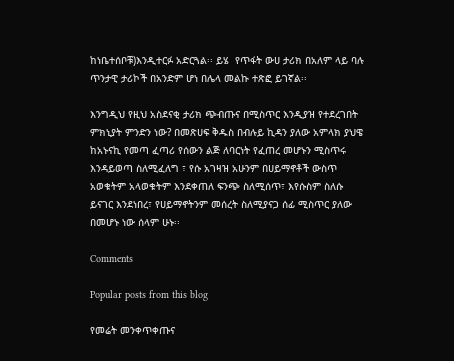ከነቤተሰቦቹ)እንዲተርፉ አድርጓል፡፡ ይሄ  የጥፋት ውሀ ታሪክ በአለም ላይ ባሉ ጥንታዊ ታሪኮች በአንድም ሆነ በሌላ መልኩ ተጽፎ ይገኛል፡፡

እንግዲህ የዚህ አስደናቂ ታሪክ ጭብጡና በሚስጥር እንዲያዝ የተደረገበት ምክኒያት ምንድን ነው? በመጽሀፍ ቅዱስ በብሉይ ኪዳን ያለው አምላክ ያህዌ ከአኑናኪ የመጣ ፈጣሪ የሰውን ልጅ ለባርነት የፈጠረ መሆኑን ሚስጥሩ እንዳይወጣ ስለሚፈለግ ፣ የሱ አገዛዝ አሁንም በሀይማኖቶች ውስጥ አወቁትም አላወቁትም እንደቀጠለ ፍንጭ ስለሚሰጥ፣ እየሱስም ስለሱ ይናገር እንደነበረ፣ የሀይማኖትንም መሰረት ስለሚያናጋ ሰፊ ሚስጥር ያለው በመሆኑ ነው ሰላም ሁኑ፡፡

Comments

Popular posts from this blog

የመሬት መንቀጥቀጡና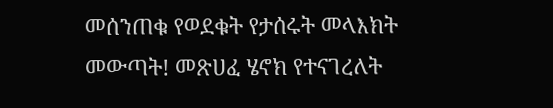መሰንጠቁ የወደቁት የታሰሩት መላእክት መውጣት! መጽሀፈ ሄኖክ የተናገረለት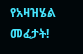የአዛዝሄል መፈታት!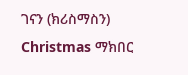ገናን (ክሪስማስን) Christmas ማክበር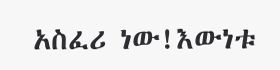አስፈሪ ነው!እውነቱ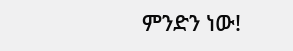ምንድን ነው!